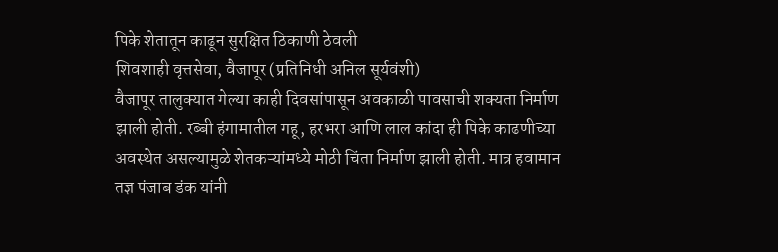पिके शेतातून काढून सुरक्षित ठिकाणी ठेवली
शिवशाही वृत्तसेवा, वैजापूर (प्रतिनिधी अनिल सूर्यवंशी)
वैजापूर तालुक्यात गेल्या काही दिवसांपासून अवकाळी पावसाची शक्यता निर्माण झाली होती. रब्बी हंगामातील गहू, हरभरा आणि लाल कांदा ही पिके काढणीच्या अवस्थेत असल्यामुळे शेतकऱ्यांमध्ये मोठी चिंता निर्माण झाली होती. मात्र हवामान तज्ञ पंजाब डंक यांनी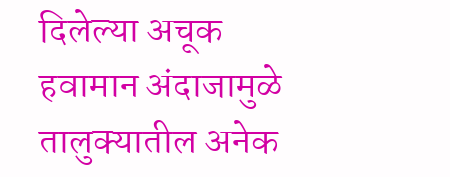दिलेल्या अचूक हवामान अंदाजामुळे तालुक्यातील अनेक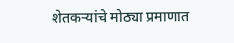शेतकऱ्यांचे मोठ्या प्रमाणात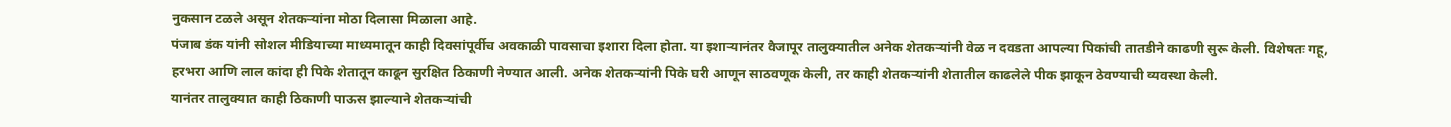नुकसान टळले असून शेतकऱ्यांना मोठा दिलासा मिळाला आहे.
पंजाब डंक यांनी सोशल मीडियाच्या माध्यमातून काही दिवसांपूर्वीच अवकाळी पावसाचा इशारा दिला होता. या इशाऱ्यानंतर वैजापूर तालुक्यातील अनेक शेतकऱ्यांनी वेळ न दवडता आपल्या पिकांची तातडीने काढणी सुरू केली. विशेषतः गहू, हरभरा आणि लाल कांदा ही पिके शेतातून काढून सुरक्षित ठिकाणी नेण्यात आली. अनेक शेतकऱ्यांनी पिके घरी आणून साठवणूक केली, तर काही शेतकऱ्यांनी शेतातील काढलेले पीक झाकून ठेवण्याची व्यवस्था केली.
यानंतर तालुक्यात काही ठिकाणी पाऊस झाल्याने शेतकऱ्यांची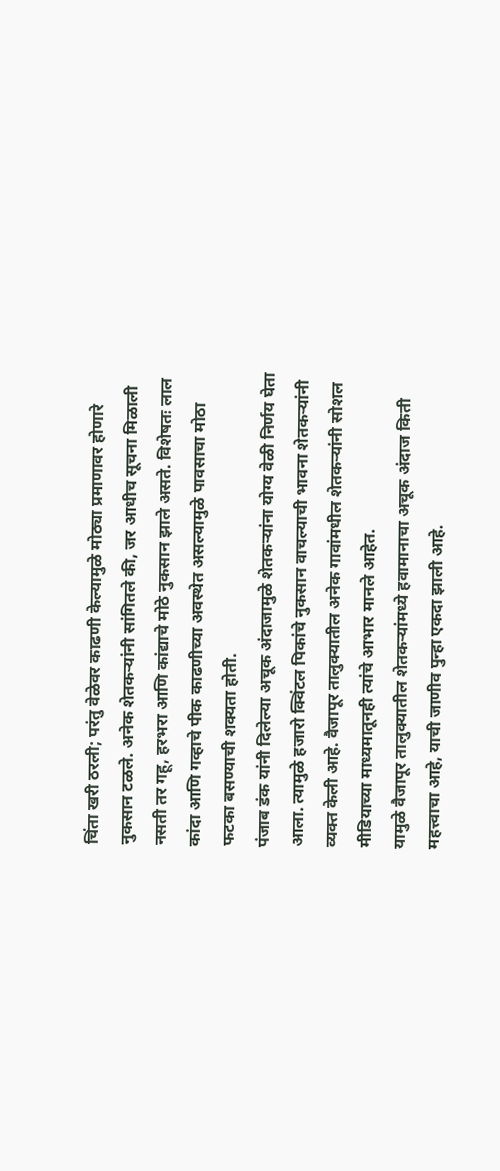चिंता खरी ठरली; परंतु वेळेवर काढणी केल्यामुळे मोठ्या प्रमाणावर होणारे नुकसान टळले. अनेक शेतकऱ्यांनी सांगितले की, जर आधीच सूचना मिळाली नसती तर गहू, हरभरा आणि कांद्याचे मोठे नुकसान झाले असते. विशेषतः लाल कांदा आणि गव्हाचे पीक काढणीच्या अवस्थेत असल्यामुळे पावसाचा मोठा फटका बसण्याची शक्यता होती.
पंजाब डंक यांनी दिलेल्या अचूक अंदाजामुळे शेतकऱ्यांना योग्य वेळी निर्णय घेता आला. त्यामुळे हजारो क्विंटल पिकांचे नुकसान वाचल्याची भावना शेतकऱ्यांनी व्यक्त केली आहे. वैजापूर तालुक्यातील अनेक गावांमधील शेतकऱ्यांनी सोशल मीडियाच्या माध्यमातूनही त्यांचे आभार मानले आहेत.
यामुळे वैजापूर तालुक्यातील शेतकऱ्यांमध्ये हवामानाचा अचूक अंदाज किती महत्त्वाचा आहे, याची जाणीव पुन्हा एकदा झाली आहे.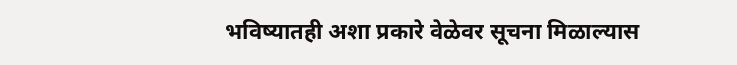भविष्यातही अशा प्रकारे वेळेवर सूचना मिळाल्यास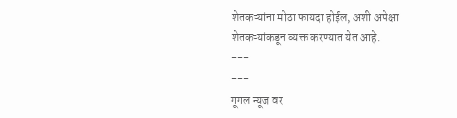शेतकऱ्यांना मोठा फायदा होईल, अशी अपेक्षा शेतकऱ्यांकडून व्यक्त करण्यात येत आहे.
---
---
गूगल न्यूज वर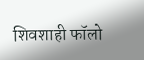शिवशाही फॉलो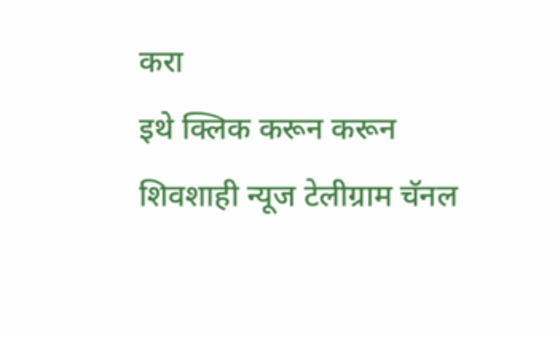करा
इथे क्लिक करून करून शिवशाही न्यूज टेलीग्राम चॅनल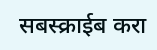सबस्क्राईब करा